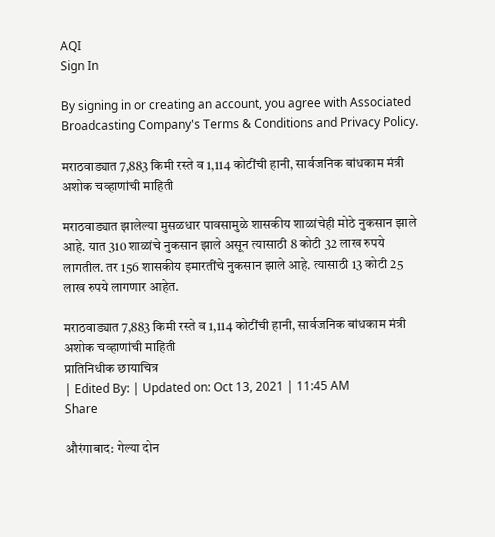AQI
Sign In

By signing in or creating an account, you agree with Associated Broadcasting Company's Terms & Conditions and Privacy Policy.

मराठवाड्यात 7,883 किमी रस्ते व 1,114 कोटींची हानी, सार्वजनिक बांधकाम मंत्री अशोक चव्हाणांची माहिती

मराठवाड्यात झालेल्या मुसळधार पावसामुळे शासकीय शाळांचेही मोठे नुकसान झाले आहे. यात 310 शाळांचे नुकसान झाले असून त्यासाठी 8 कोटी 32 लाख रुपये लागतील. तर 156 शासकीय इमारतींचे नुकसान झाले आहे. त्यासाठी 13 कोटी 25 लाख रुपये लागणार आहेत.

मराठवाड्यात 7,883 किमी रस्ते व 1,114 कोटींची हानी, सार्वजनिक बांधकाम मंत्री अशोक चव्हाणांची माहिती
प्रातिनिधीक छायाचित्र
| Edited By: | Updated on: Oct 13, 2021 | 11:45 AM
Share

औरंगाबाद: गेल्या दोन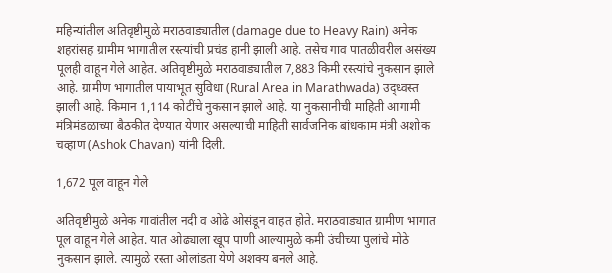महिन्यांतील अतिवृष्टीमुळे मराठवाड्यातील (damage due to Heavy Rain) अनेक शहरांसह ग्रामीम भागातील रस्त्यांची प्रचंड हानी झाली आहे. तसेच गाव पातळीवरील असंख्य पूलही वाहून गेले आहेत. अतिवृष्टीमुळे मराठवाड्यातील 7,883 किमी रस्त्यांचे नुकसान झाले आहे. ग्रामीण भागातील पायाभूत सुविधा (Rural Area in Marathwada) उद्ध्वस्त झाली आहे. किमान 1,114 कोटींचे नुकसान झाले आहे. या नुकसानीची माहिती आगामी मंत्रिमंडळाच्या बैठकीत देण्यात येणार असल्याची माहिती सार्वजनिक बांधकाम मंत्री अशोक चव्हाण (Ashok Chavan) यांनी दिली.

1,672 पूल वाहून गेले

अतिवृष्टीमुळे अनेक गावांतील नदी व ओढे ओसंडून वाहत होते. मराठवाड्यात ग्रामीण भागात पूल वाहून गेले आहेत. यात ओढ्याला खूप पाणी आल्यामुळे कमी उंचीच्या पुलांचे मोठे नुकसान झाले. त्यामुळे रस्ता ओलांडता येणे अशक्य बनले आहे.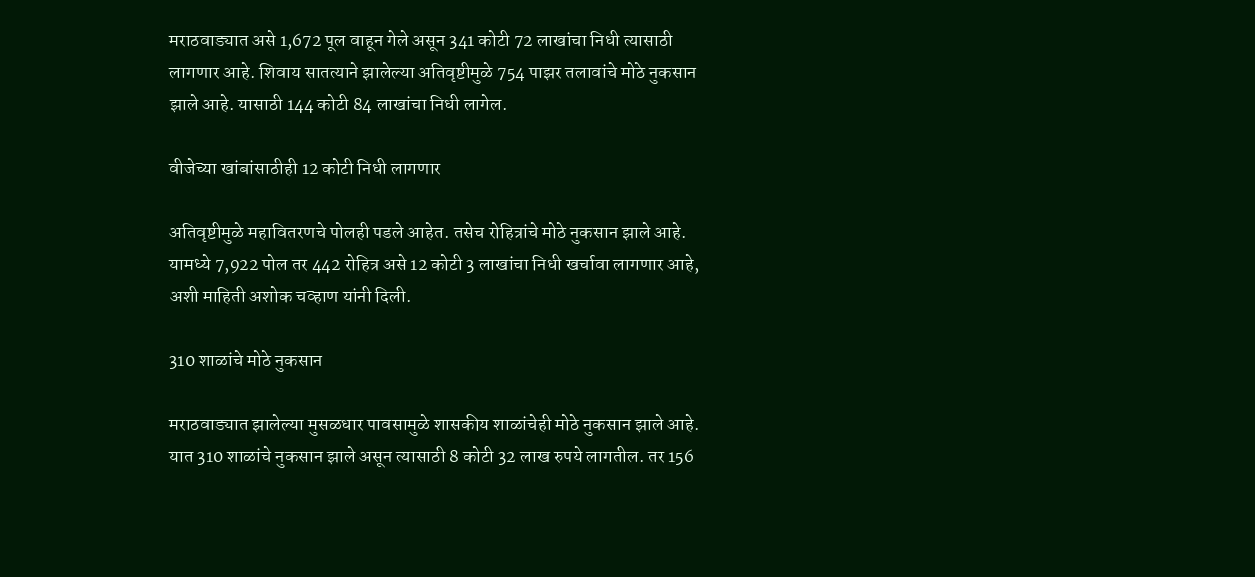मराठवाड्यात असे 1,672 पूल वाहून गेले असून 341 कोटी 72 लाखांचा निधी त्यासाठी लागणार आहे. शिवाय सातत्याने झालेल्या अतिवृष्टीमुळे 754 पाझर तलावांचे मोठे नुकसान झाले आहे. यासाठी 144 कोटी 84 लाखांचा निधी लागेल.

वीजेच्या खांबांसाठीही 12 कोटी निधी लागणार

अतिवृष्टीमुळे महावितरणचे पोलही पडले आहेत. तसेच रोहित्रांचे मोठे नुकसान झाले आहे. यामध्ये 7,922 पोल तर 442 रोहित्र असे 12 कोटी 3 लाखांचा निधी खर्चावा लागणार आहे, अशी माहिती अशोक चव्हाण यांनी दिली.

310 शाळांचे मोठे नुकसान

मराठवाड्यात झालेल्या मुसळधार पावसामुळे शासकीय शाळांचेही मोठे नुकसान झाले आहे. यात 310 शाळांचे नुकसान झाले असून त्यासाठी 8 कोटी 32 लाख रुपये लागतील. तर 156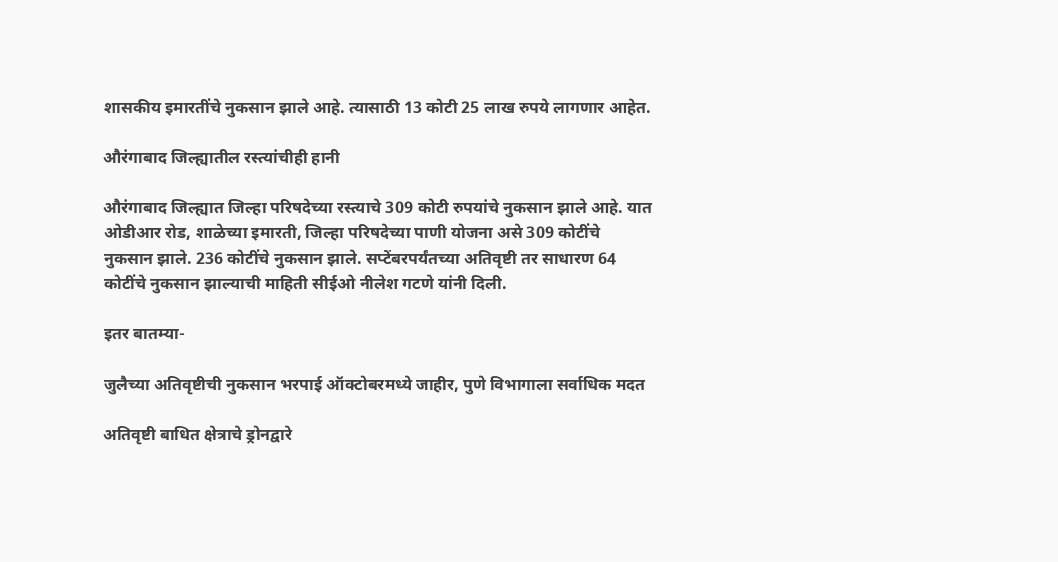शासकीय इमारतींचे नुकसान झाले आहे. त्यासाठी 13 कोटी 25 लाख रुपये लागणार आहेत.

औरंगाबाद जिल्ह्यातील रस्त्यांचीही हानी

औरंगाबाद जिल्ह्यात जिल्हा परिषदेच्या रस्त्याचे 309 कोटी रुपयांचे नुकसान झाले आहे. यात ओडीआर रोड, शाळेच्या इमारती, जिल्हा परिषदेच्या पाणी योजना असे 309 कोटींचे नुकसान झाले. 236 कोटींचे नुकसान झाले. सप्टेंबरपर्यंतच्या अतिवृष्टी तर साधारण 64 कोटींचे नुकसान झाल्याची माहिती सीईओ नीलेश गटणे यांनी दिली.

इतर बातम्या-

जुलैच्या अतिवृष्टीची नुकसान भरपाई ऑक्टोबरमध्ये जाहीर, पुणे विभागाला सर्वाधिक मदत

अतिवृष्टी बाधित क्षेत्राचे ड्रोनद्वारे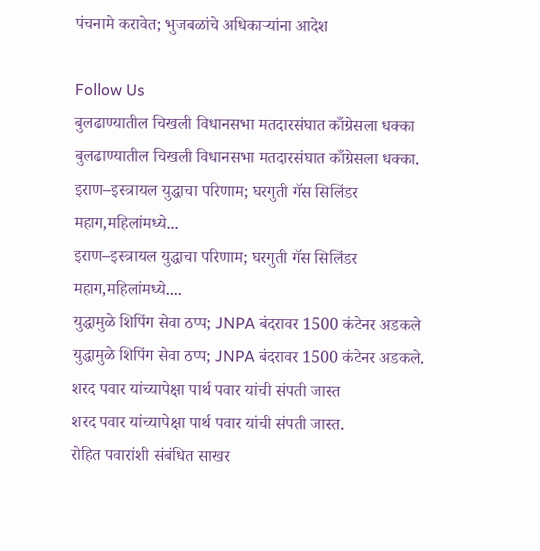पंचनामे करावेत; भुजबळांचे अधिकाऱ्यांना आदेश

Follow Us
बुलढाण्यातील चिखली विधानसभा मतदारसंघात काँग्रेसला धक्का
बुलढाण्यातील चिखली विधानसभा मतदारसंघात काँग्रेसला धक्का.
इराण–इस्त्रायल युद्धाचा परिणाम; घरगुती गॅस सिलिंडर महाग,महिलांमध्ये...
इराण–इस्त्रायल युद्धाचा परिणाम; घरगुती गॅस सिलिंडर महाग,महिलांमध्ये....
युद्धामुळे शिपिंग सेवा ठप्प; JNPA बंदरावर 1500 कंटेनर अडकले
युद्धामुळे शिपिंग सेवा ठप्प; JNPA बंदरावर 1500 कंटेनर अडकले.
शरद पवार यांच्यापेक्षा पार्थ पवार यांची संपती जास्त
शरद पवार यांच्यापेक्षा पार्थ पवार यांची संपती जास्त.
रोहित पवारांशी संबंधित साखर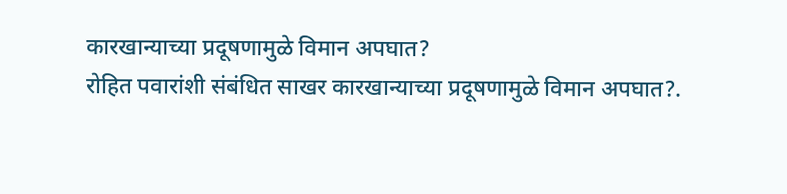कारखान्याच्या प्रदूषणामुळे विमान अपघात?
रोहित पवारांशी संबंधित साखर कारखान्याच्या प्रदूषणामुळे विमान अपघात?.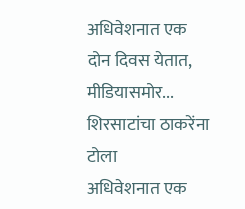अधिवेशनात एक दोन दिवस येतात, मीडियासमोर... शिरसाटांचा ठाकरेंना टोला
अधिवेशनात एक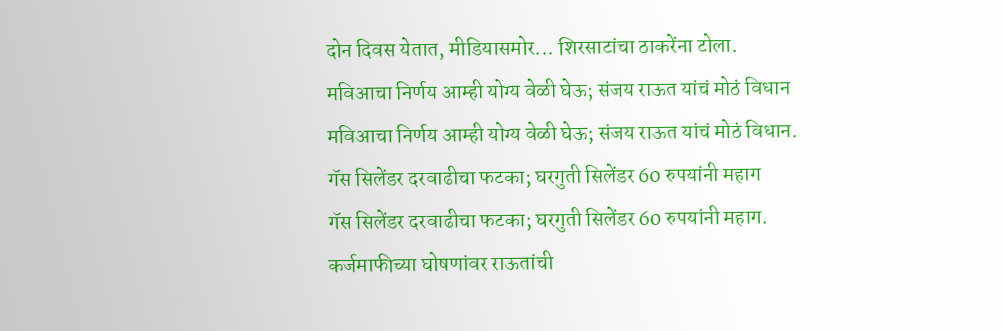दोन दिवस येतात, मीडियासमोर... शिरसाटांचा ठाकरेंना टोला.
मविआचा निर्णय आम्ही योग्य वेळी घेऊ; संजय राऊत यांचं मोठं विधान
मविआचा निर्णय आम्ही योग्य वेळी घेऊ; संजय राऊत यांचं मोठं विधान.
गॅस सिलेंडर दरवाढीचा फटका; घरगुती सिलेंडर 60 रुपयांनी महाग
गॅस सिलेंडर दरवाढीचा फटका; घरगुती सिलेंडर 60 रुपयांनी महाग.
कर्जमाफीच्या घोषणांवर राऊतांची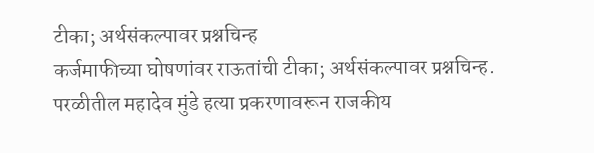टीका; अर्थसंकल्पावर प्रश्नचिन्ह
कर्जमाफीच्या घोषणांवर राऊतांची टीका; अर्थसंकल्पावर प्रश्नचिन्ह.
परळीतील महादेव मुंडे हत्या प्रकरणावरून राजकीय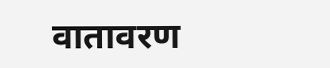वातावरण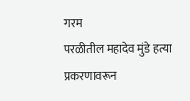गरम
परळीतील महादेव मुंडे हत्या प्रकरणावरून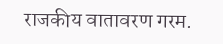राजकीय वातावरण गरम.